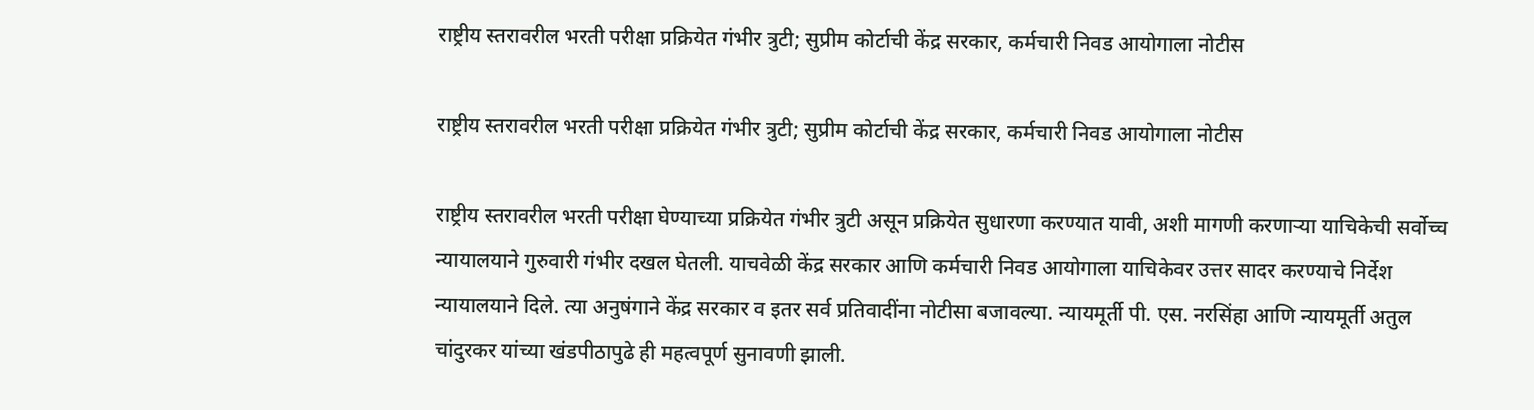राष्ट्रीय स्तरावरील भरती परीक्षा प्रक्रियेत गंभीर त्रुटी; सुप्रीम कोर्टाची केंद्र सरकार, कर्मचारी निवड आयोगाला नोटीस

राष्ट्रीय स्तरावरील भरती परीक्षा प्रक्रियेत गंभीर त्रुटी; सुप्रीम कोर्टाची केंद्र सरकार, कर्मचारी निवड आयोगाला नोटीस

राष्ट्रीय स्तरावरील भरती परीक्षा घेण्याच्या प्रक्रियेत गंभीर त्रुटी असून प्रक्रियेत सुधारणा करण्यात यावी, अशी मागणी करणाऱ्या याचिकेची सर्वोच्च न्यायालयाने गुरुवारी गंभीर दखल घेतली. याचवेळी केंद्र सरकार आणि कर्मचारी निवड आयोगाला याचिकेवर उत्तर सादर करण्याचे निर्देश न्यायालयाने दिले. त्या अनुषंगाने केंद्र सरकार व इतर सर्व प्रतिवादींना नोटीसा बजावल्या. न्यायमूर्ती पी. एस. नरसिंहा आणि न्यायमूर्ती अतुल चांदुरकर यांच्या खंडपीठापुढे ही महत्वपूर्ण सुनावणी झाली.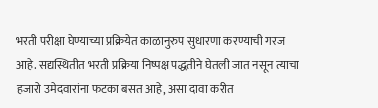भरती परीक्षा घेण्याच्या प्रक्रियेत काळानुरुप सुधारणा करण्याची गरज आहे. सद्यस्थितीत भरती प्रक्रिया निष्पक्ष पद्धतीने घेतली जात नसून त्याचा हजारो उमेदवारांना फटका बसत आहे, असा दावा करीत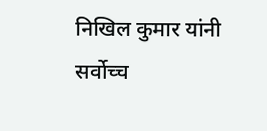निखिल कुमार यांनी सर्वोच्च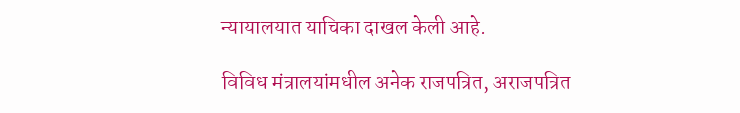न्यायालयात याचिका दाखल केली आहे.

विविध मंत्रालयांमधील अनेक राजपत्रित, अराजपत्रित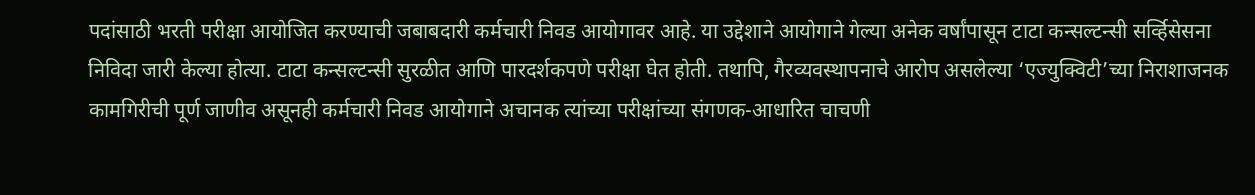पदांसाठी भरती परीक्षा आयोजित करण्याची जबाबदारी कर्मचारी निवड आयोगावर आहे. या उद्देशाने आयोगाने गेल्या अनेक वर्षांपासून टाटा कन्सल्टन्सी सर्व्हिसेसना निविदा जारी केल्या होत्या. टाटा कन्सल्टन्सी सुरळीत आणि पारदर्शकपणे परीक्षा घेत होती. तथापि, गैरव्यवस्थापनाचे आरोप असलेल्या ‘एज्युक्विटी’च्या निराशाजनक कामगिरीची पूर्ण जाणीव असूनही कर्मचारी निवड आयोगाने अचानक त्यांच्या परीक्षांच्या संगणक-आधारित चाचणी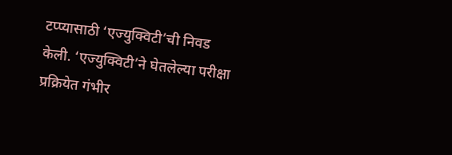टप्प्यासाठी ‘एज्युक्विटी’ची निवड केली. ‘एज्युक्विटी’ने घेतलेल्या परीक्षा प्रक्रियेत गंभीर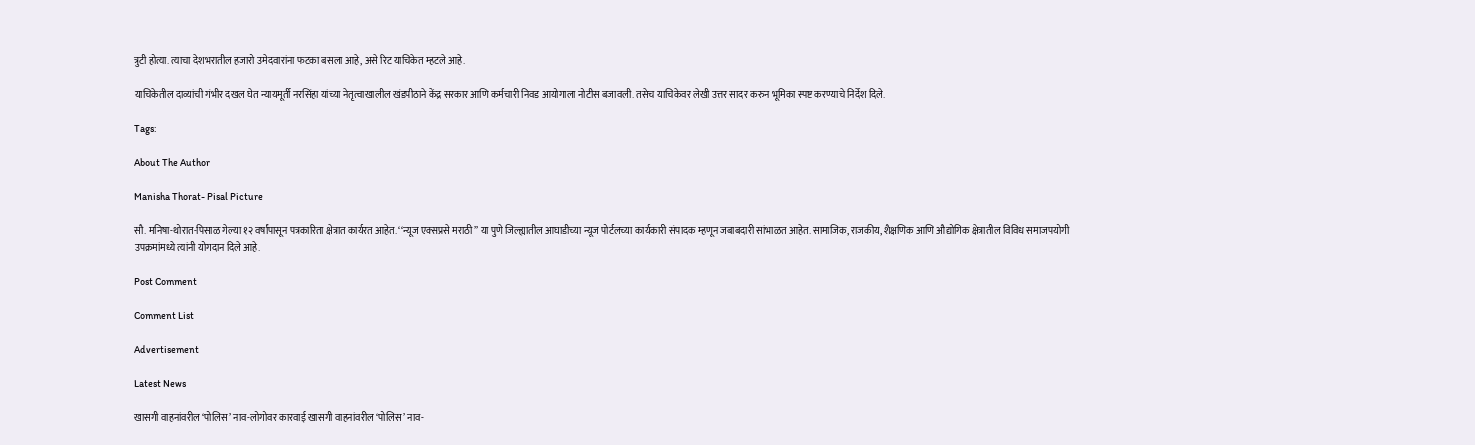त्रुटी होत्या. त्याचा देशभरातील हजारो उमेदवारांना फटका बसला आहे, असे रिट याचिकेत म्हटले आहे.

याचिकेतील दाव्यांची गंभीर दखल घेत न्यायमूर्ती नरसिंहा यांच्या नेतृत्वाखालील खंडपीठाने केंद्र सरकार आणि कर्मचारी निवड आयोगाला नोटीस बजावली. तसेच याचिकेवर लेखी उत्तर सादर करुन भूमिका स्पष्ट करण्याचे निर्देश दिले.

Tags:

About The Author

Manisha Thorat- Pisal Picture

सौ. मनिषा-थोरात-पिसाळ गेल्या १२ वर्षांपासून पत्रकारिता क्षेत्रात कार्यरत आहेत. ‘‘न्यूज एक्सप्रसे मराठी’’ या पुणे जिल्ह्यातील आघाडीच्या न्यूज पोर्टलच्या कार्यकारी संपादक म्हणून जबाबदारी सांभाळत आहेत. सामाजिक, राजकीय, शैक्षणिक आणि औद्योगिक क्षेत्रातील विविध समाजपयोगी उपक्रमांमध्ये त्यांनी योगदान दिले आहे.

Post Comment

Comment List

Advertisement

Latest News

खासगी वाहनांवरील ‘पोलिस’ नाव-लोगोवर कारवाई खासगी वाहनांवरील ‘पोलिस’ नाव-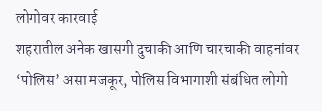लोगोवर कारवाई
शहरातील अनेक खासगी दुचाकी आणि चारचाकी वाहनांवर ‘पोलिस’ असा मजकूर, पोलिस विभागाशी संबंधित लोगो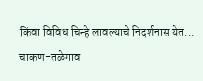किंवा विविध चिन्हे लावल्याचे निदर्शनास येत...
चाकण-तळेगाव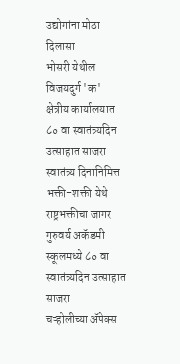उद्योगांना मोठा दिलासा
भोसरी येथील विजयदुर्ग 'क' क्षेत्रीय कार्यालयात ८० वा स्वातंत्र्यदिन उत्साहात साजरा
स्वातंत्र्य दिनानिमित्त भक्ती-शक्ती येथे राष्ट्रभक्तीचा जागर
गुरुवर्य अकॅडमी स्कूलमध्ये ८० वा स्वातंत्र्यदिन उत्साहात साजरा
चऱ्होलीच्या अ‍ॅपेक्स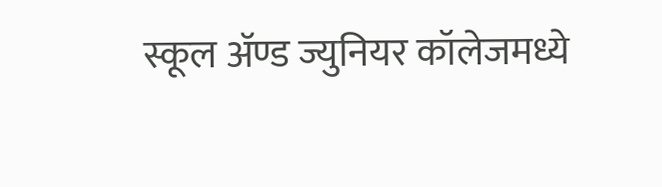स्कूल अ‍ॅण्ड ज्युनियर कॉलेजमध्ये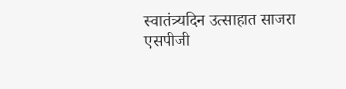स्वातंत्र्यदिन उत्साहात साजरा
एसपीजी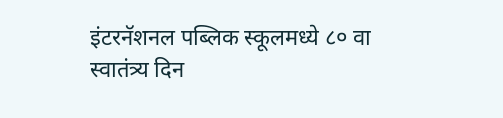इंटरनॅशनल पब्लिक स्कूलमध्ये ८० वा स्वातंत्र्य दिन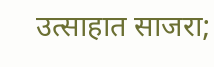उत्साहात साजरा;